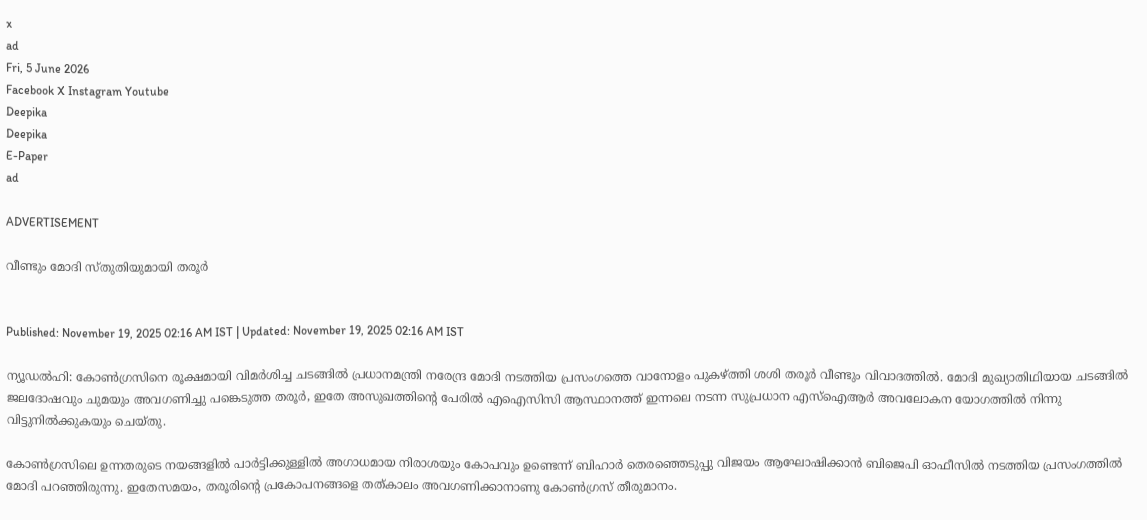x
ad
Fri, 5 June 2026
Facebook X Instagram Youtube
Deepika
Deepika
E-Paper
ad

ADVERTISEMENT

വീണ്ടും മോദി സ്തുതിയുമായി തരൂർ


Published: November 19, 2025 02:16 AM IST | Updated: November 19, 2025 02:16 AM IST

ന്യൂഡൽഹി: കോണ്‍ഗ്രസിനെ രൂക്ഷമായി വിമർശിച്ച ചടങ്ങിൽ പ്രധാനമന്ത്രി നരേന്ദ്ര മോദി നടത്തിയ പ്രസംഗത്തെ വാനോളം പുകഴ്ത്തി ശശി തരൂർ വീണ്ടും വിവാദത്തിൽ. മോദി മുഖ്യാതിഥിയായ ചടങ്ങിൽ ജലദോഷവും ചുമയും അവഗണിച്ചു പങ്കെടുത്ത തരൂർ, ഇതേ അസുഖത്തിന്‍റെ പേരിൽ എഐസിസി ആസ്ഥാനത്ത് ഇന്നലെ നടന്ന സുപ്രധാന എസ്ഐആർ അവലോകന യോഗത്തിൽ നിന്നു വിട്ടുനിൽക്കുകയും ചെയ്തു.

കോണ്‍ഗ്രസിലെ ഉന്നതരുടെ നയങ്ങളിൽ പാർട്ടിക്കുള്ളിൽ അഗാധമായ നിരാശയും കോപവും ഉണ്ടെന്ന് ബിഹാർ തെരഞ്ഞെടുപ്പു വിജയം ആഘോഷിക്കാൻ ബിജെപി ഓഫീസിൽ നടത്തിയ പ്രസംഗത്തിൽ മോദി പറഞ്ഞിരുന്നു. ഇതേസമയം, തരൂരിന്‍റെ പ്രകോപനങ്ങളെ തത്കാലം അവഗണിക്കാനാണു കോണ്‍ഗ്രസ് തീരുമാനം.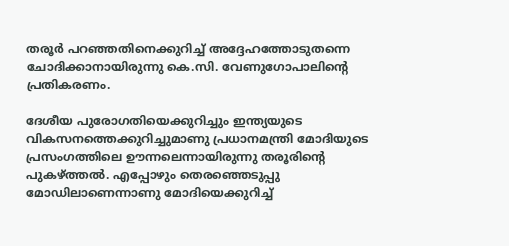തരൂർ പറഞ്ഞതിനെക്കുറിച്ച് അദ്ദേഹത്തോടുതന്നെ ചോദിക്കാനായിരുന്നു കെ.സി. വേണുഗോപാലിന്‍റെ പ്രതികരണം.

ദേശീയ പുരോഗതിയെക്കുറിച്ചും ഇന്ത്യയുടെ വികസനത്തെക്കുറിച്ചുമാണു പ്രധാനമന്ത്രി മോദിയുടെ പ്രസംഗത്തിലെ ഊന്നലെന്നായിരുന്നു തരൂരിന്‍റെ പുകഴ്ത്തൽ. എപ്പോഴും തെരഞ്ഞെടുപ്പു മോഡിലാണെന്നാണു മോദിയെക്കുറിച്ച്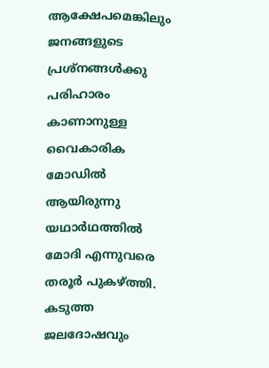ആക്ഷേപമെങ്കിലും ജനങ്ങളുടെ പ്രശ്നങ്ങൾക്കു പരിഹാരം കാണാനുള്ള വൈകാരിക മോഡിൽ ആയിരുന്നു യഥാർഥത്തിൽ മോദി എന്നുവരെ തരൂർ പുകഴ്ത്തി. കടുത്ത ജലദോഷവും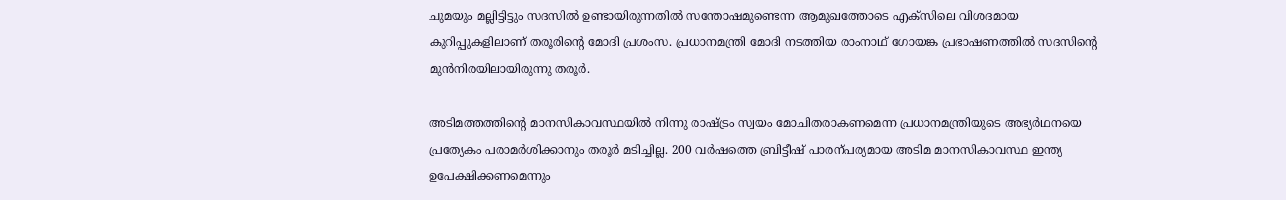ചുമയും മല്ലിട്ടിട്ടും സദസിൽ ഉണ്ടായിരുന്നതിൽ സന്തോഷമുണ്ടെന്ന ആമുഖത്തോടെ എക്സിലെ വിശദമായ കുറിപ്പുകളിലാണ് തരൂരിന്‍റെ മോദി പ്രശംസ. പ്രധാനമന്ത്രി മോദി നടത്തിയ രാംനാഥ് ഗോയങ്ക പ്രഭാഷണത്തിൽ സദസിന്‍റെ മുൻനിരയിലായിരുന്നു തരൂർ.

അടിമത്തത്തിന്‍റെ മാനസികാവസ്ഥയിൽ നിന്നു രാഷ്‌ട്രം സ്വയം മോചിതരാകണമെന്ന പ്രധാനമന്ത്രിയുടെ അഭ്യർഥനയെ പ്രത്യേകം പരാമർശിക്കാനും തരൂർ മടിച്ചില്ല. 200 വർഷത്തെ ബ്രിട്ടീഷ് പാരന്പര്യമായ അടിമ മാനസികാവസ്ഥ ഇന്ത്യ ഉപേക്ഷിക്കണമെന്നും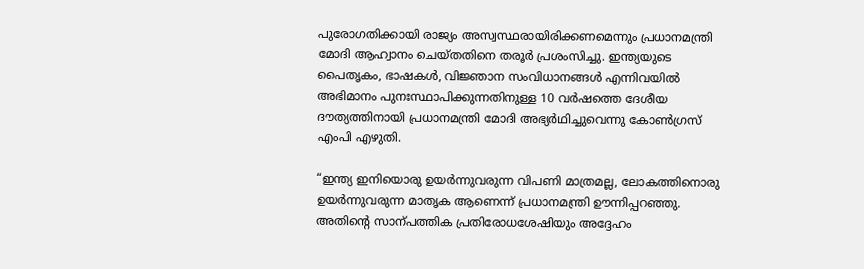പുരോഗതിക്കായി രാജ്യം അസ്വസ്ഥരായിരിക്കണമെന്നും പ്രധാനമന്ത്രി മോദി ആഹ്വാനം ചെയ്തതിനെ തരൂർ പ്രശംസിച്ചു. ഇന്ത്യയുടെ പൈതൃകം, ഭാഷകൾ, വിജ്ഞാന സംവിധാനങ്ങൾ എന്നിവയിൽ അഭിമാനം പുനഃസ്ഥാപിക്കുന്നതിനുള്ള 10 വർഷത്തെ ദേശീയ ദൗത്യത്തിനായി പ്രധാനമന്ത്രി മോദി അഭ്യർഥിച്ചുവെന്നു കോണ്‍ഗ്രസ് എംപി എഴുതി.

“ഇന്ത്യ ഇനിയൊരു ഉയർന്നുവരുന്ന വിപണി മാത്രമല്ല, ലോകത്തിനൊരു ഉയർന്നുവരുന്ന മാതൃക ആണെന്ന് പ്രധാനമന്ത്രി ഊന്നിപ്പറഞ്ഞു. അതിന്‍റെ സാന്പത്തിക പ്രതിരോധശേഷിയും അദ്ദേഹം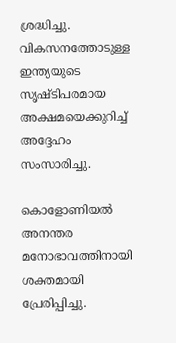ശ്രദ്ധിച്ചു. വികസനത്തോടുള്ള ഇന്ത്യയുടെ സൃഷ്‌ടിപരമായ അക്ഷമയെക്കുറിച്ച് അദ്ദേഹം സംസാരിച്ചു.

കൊളോണിയൽ അനന്തര മനോഭാവത്തിനായി ശക്തമായി പ്രേരിപ്പിച്ചു.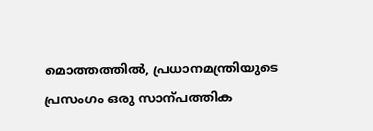മൊത്തത്തിൽ, പ്രധാനമന്ത്രിയുടെ പ്രസംഗം ഒരു സാന്പത്തിക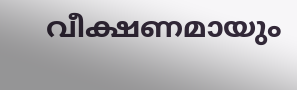വീക്ഷണമായും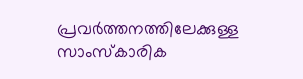പ്രവർത്തനത്തിലേക്കുള്ള സാംസ്കാരിക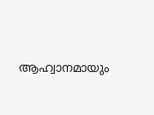ആഹ്വാനമായും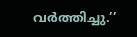വർത്തിച്ചു.’’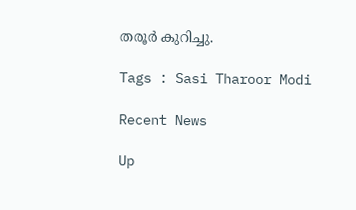തരൂർ കുറിച്ചു.

Tags : Sasi Tharoor Modi

Recent News

Up